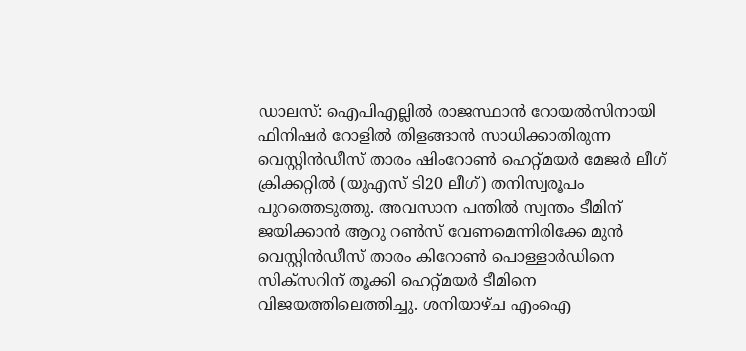ഡാലസ്: ഐപിഎല്ലില്‍ രാജസ്ഥാന്‍ റോയല്‍സിനായി ഫിനിഷര്‍ റോളില്‍ തിളങ്ങാന്‍ സാധിക്കാതിരുന്ന വെസ്റ്റിന്‍ഡീസ് താരം ഷിംറോണ്‍ ഹെറ്റ്മയര്‍ മേജര്‍ ലീഗ് ക്രിക്കറ്റില്‍ (യുഎസ് ടി20 ലീഗ്) തനിസ്വരൂപം പുറത്തെടുത്തു. അവസാന പന്തില്‍ സ്വന്തം ടീമിന് ജയിക്കാന്‍ ആറു റണ്‍സ് വേണമെന്നിരിക്കേ മുന്‍ വെസ്റ്റിന്‍ഡീസ് താരം കിറോണ്‍ പൊള്ളാര്‍ഡിനെ സിക്‌സറിന് തൂക്കി ഹെറ്റ്മയര്‍ ടീമിനെ വിജയത്തിലെത്തിച്ചു. ശനിയാഴ്ച എംഐ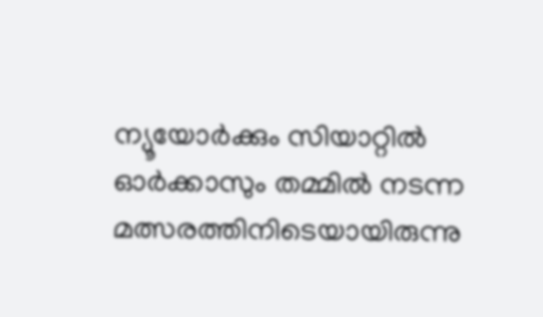ന്യൂയോര്‍ക്കും സിയാറ്റില്‍ ഓര്‍ക്കാസും തമ്മില്‍ നടന്ന മത്സരത്തിനിടെയായിരുന്നു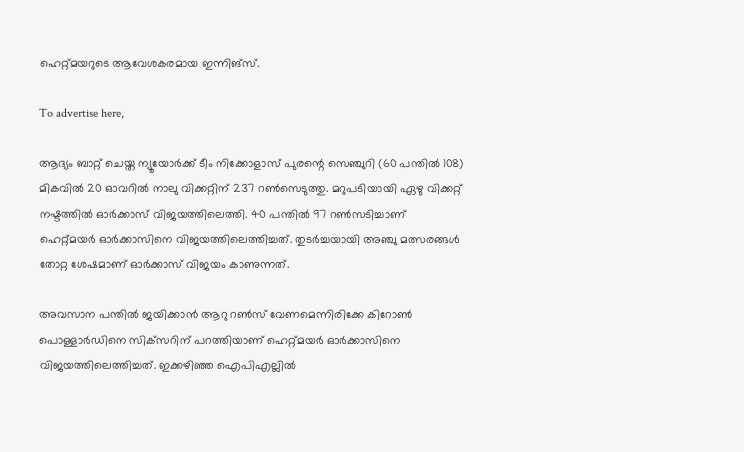ഹെറ്റ്മയറുടെ ആവേശകരമായ ഇന്നിങ്‌സ്.

To advertise here,

ആദ്യം ബാറ്റ് ചെയ്ത ന്യൂയോര്‍ക്ക് ടീം നിക്കോളാസ് പുരന്റെ സെഞ്ചുറി (60 പന്തില്‍ 108) മികവില്‍ 20 ഓവറില്‍ നാലു വിക്കറ്റിന് 237 റണ്‍സെടുത്തു. മറുപടിയായി ഏഴു വിക്കറ്റ് നഷ്ടത്തില്‍ ഓര്‍ക്കാസ് വിജയത്തിലെത്തി. 40 പന്തില്‍ 97 റണ്‍സടിച്ചാണ് ഹെറ്റ്മയര്‍ ഓര്‍ക്കാസിനെ വിജയത്തിലെത്തിച്ചത്. തുടര്‍ച്ചയായി അഞ്ചു മത്സരങ്ങൾ തോറ്റ ശേഷമാണ് ഓര്‍ക്കാസ് വിജയം കാണുന്നത്.

അവസാന പന്തില്‍ ജയിക്കാന്‍ ആറു റണ്‍സ് വേണമെന്നിരിക്കേ കിറോണ്‍ പൊള്ളാര്‍ഡിനെ സിക്‌സറിന് പറത്തിയാണ് ഹെറ്റ്മയര്‍ ഓര്‍ക്കാസിനെ വിജയത്തിലെത്തിച്ചത്. ഇക്കഴിഞ്ഞ ഐപിഎല്ലില്‍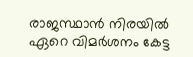രാജസ്ഥാന്‍ നിരയില്‍ ഏറെ വിമര്‍ശനം കേട്ട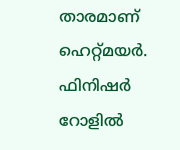താരമാണ് ഹെറ്റ്മയര്‍. ഫിനിഷര്‍ റോളില്‍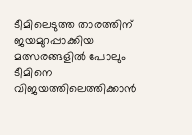ടീമിലെടുത്ത താരത്തിന് ജയമുറപ്പാക്കിയ മത്സരങ്ങളില്‍ പോലും ടീമിനെ വിജയത്തിലെത്തിക്കാന്‍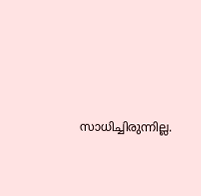സാധിച്ചിരുന്നില്ല.